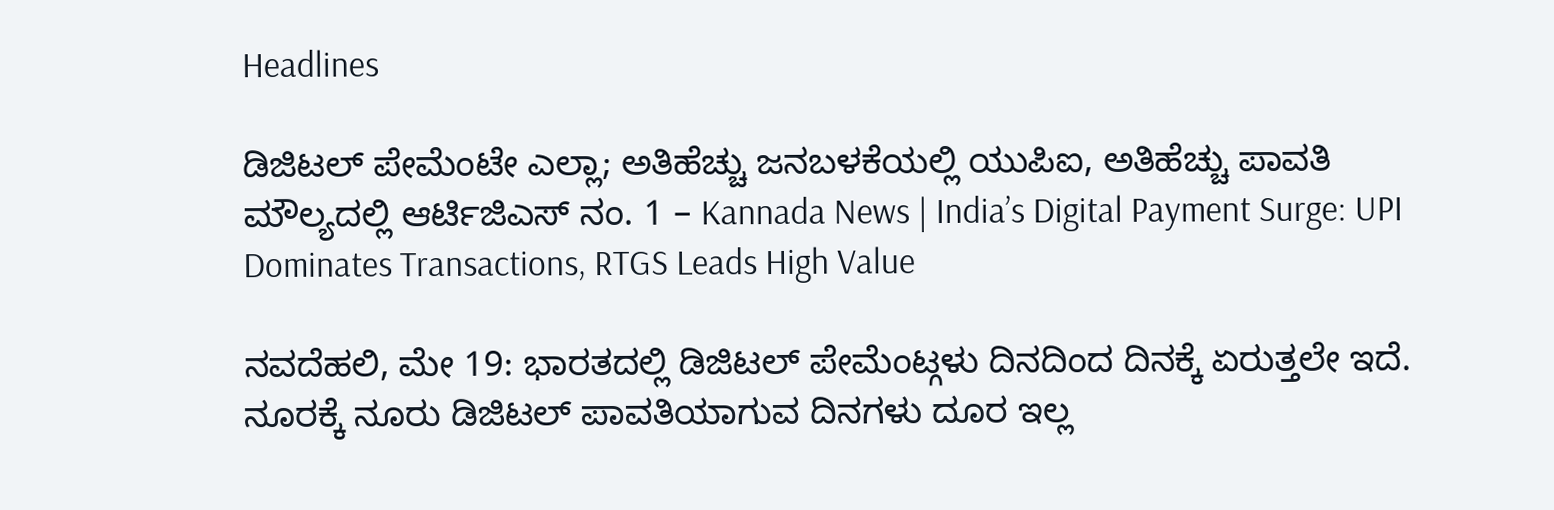Headlines

ಡಿಜಿಟಲ್ ಪೇಮೆಂಟೇ ಎಲ್ಲಾ; ಅತಿಹೆಚ್ಚು ಜನಬಳಕೆಯಲ್ಲಿ ಯುಪಿಐ, ಅತಿಹೆಚ್ಚು ಪಾವತಿ ಮೌಲ್ಯದಲ್ಲಿ ಆರ್ಟಿಜಿಎಸ್ ನಂ. 1 – Kannada News | India’s Digital Payment Surge: UPI Dominates Transactions, RTGS Leads High Value

ನವದೆಹಲಿ, ಮೇ 19: ಭಾರತದಲ್ಲಿ ಡಿಜಿಟಲ್ ಪೇಮೆಂಟ್ಗಳು ದಿನದಿಂದ ದಿನಕ್ಕೆ ಏರುತ್ತಲೇ ಇದೆ. ನೂರಕ್ಕೆ ನೂರು ಡಿಜಿಟಲ್ ಪಾವತಿಯಾಗುವ ದಿನಗಳು ದೂರ ಇಲ್ಲ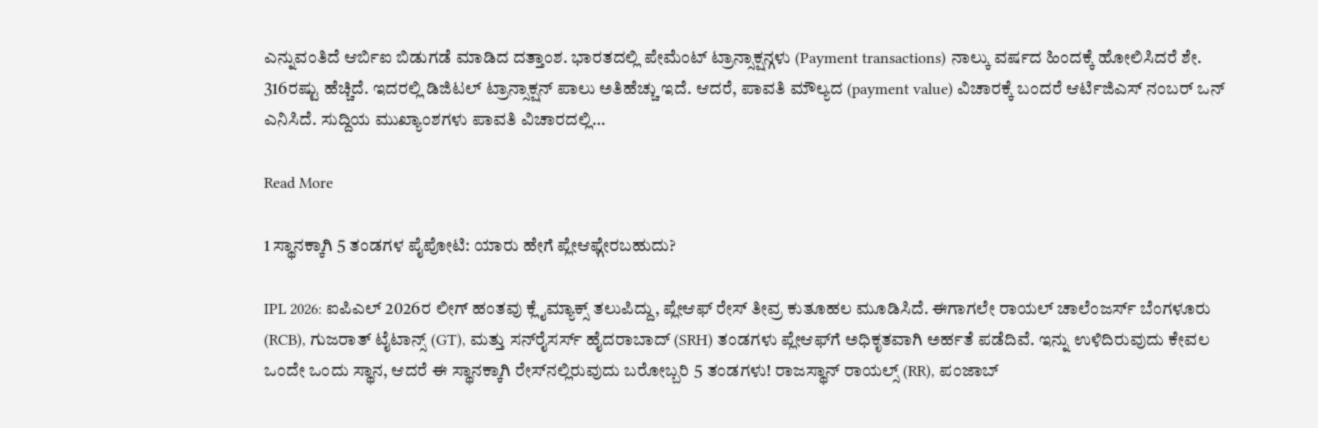ಎನ್ನುವಂತಿದೆ ಆರ್ಬಿಐ ಬಿಡುಗಡೆ ಮಾಡಿದ ದತ್ತಾಂಶ. ಭಾರತದಲ್ಲಿ ಪೇಮೆಂಟ್ ಟ್ರಾನ್ಸಾಕ್ಷನ್ಗಳು (Payment transactions) ನಾಲ್ಕು ವರ್ಷದ ಹಿಂದಕ್ಕೆ ಹೋಲಿಸಿದರೆ ಶೇ. 316ರಷ್ಟು ಹೆಚ್ಚಿದೆ. ಇದರಲ್ಲಿ ಡಿಜಿಟಲ್ ಟ್ರಾನ್ಸಾಕ್ಷನ್ ಪಾಲು ಅತಿಹೆಚ್ಚು ಇದೆ. ಆದರೆ, ಪಾವತಿ ಮೌಲ್ಯದ (payment value) ವಿಚಾರಕ್ಕೆ ಬಂದರೆ ಆರ್ಟಿಜಿಎಸ್ ನಂಬರ್ ಒನ್ ಎನಿಸಿದೆ. ಸುದ್ದಿಯ ಮುಖ್ಯಾಂಶಗಳು ಪಾವತಿ ವಿಚಾರದಲ್ಲಿ…

Read More

1 ಸ್ಥಾನಕ್ಕಾಗಿ 5 ತಂಡಗಳ ಪೈಪೋಟಿ: ಯಾರು ಹೇಗೆ ಪ್ಲೇಆಫ್ಗೇರಬಹುದು?

IPL 2026: ಐಪಿಎಲ್ 2026ರ ಲೀಗ್ ಹಂತವು ಕ್ಲೈಮ್ಯಾಕ್ಸ್ ತಲುಪಿದ್ದು, ಪ್ಲೇಆಫ್ ರೇಸ್ ತೀವ್ರ ಕುತೂಹಲ ಮೂಡಿಸಿದೆ. ಈಗಾಗಲೇ ರಾಯಲ್ ಚಾಲೆಂಜರ್ಸ್ ಬೆಂಗಳೂರು (RCB), ಗುಜರಾತ್ ಟೈಟಾನ್ಸ್ (GT), ಮತ್ತು ಸನ್‌ರೈಸರ್ಸ್ ಹೈದರಾಬಾದ್ (SRH) ತಂಡಗಳು ಪ್ಲೇಆಫ್‌ಗೆ ಅಧಿಕೃತವಾಗಿ ಅರ್ಹತೆ ಪಡೆದಿವೆ. ಇನ್ನು ಉಳಿದಿರುವುದು ಕೇವಲ ಒಂದೇ ಒಂದು ಸ್ಥಾನ, ಆದರೆ ಈ ಸ್ಥಾನಕ್ಕಾಗಿ ರೇಸ್‌ನಲ್ಲಿರುವುದು ಬರೋಬ್ಬರಿ 5 ತಂಡಗಳು! ರಾಜಸ್ಥಾನ್ ರಾಯಲ್ಸ್ (RR), ಪಂಜಾಬ್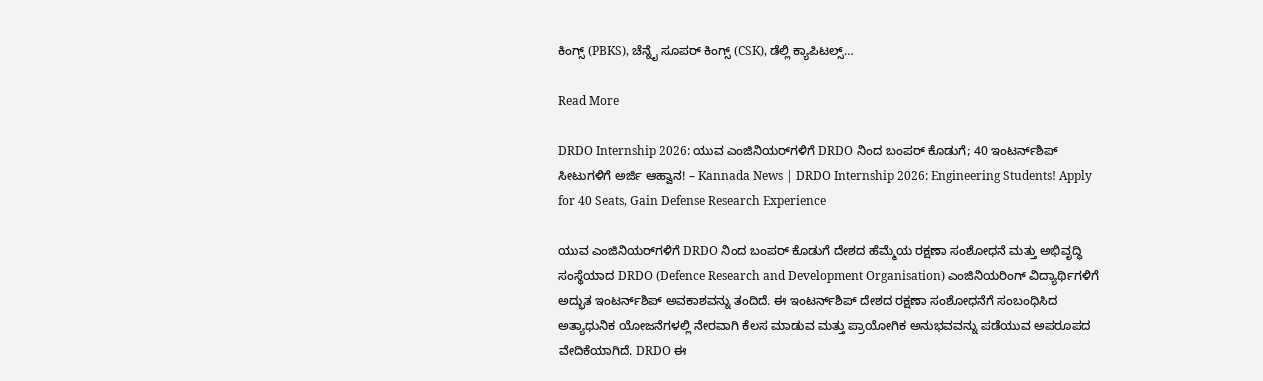ಕಿಂಗ್ಸ್ (PBKS), ಚೆನ್ನೈ ಸೂಪರ್ ಕಿಂಗ್ಸ್ (CSK), ಡೆಲ್ಲಿ ಕ್ಯಾಪಿಟಲ್ಸ್…

Read More

DRDO Internship 2026: ಯುವ ಎಂಜಿನಿಯರ್‌ಗಳಿಗೆ DRDO ನಿಂದ ಬಂಪರ್ ಕೊಡುಗೆ; 40 ಇಂಟರ್ನ್‌ಶಿಪ್ ಸೀಟುಗಳಿಗೆ ಅರ್ಜಿ ಆಹ್ವಾನ! – Kannada News | DRDO Internship 2026: Engineering Students! Apply for 40 Seats, Gain Defense Research Experience

ಯುವ ಎಂಜಿನಿಯರ್‌ಗಳಿಗೆ DRDO ನಿಂದ ಬಂಪರ್ ಕೊಡುಗೆ ದೇಶದ ಹೆಮ್ಮೆಯ ರಕ್ಷಣಾ ಸಂಶೋಧನೆ ಮತ್ತು ಅಭಿವೃದ್ಧಿ ಸಂಸ್ಥೆಯಾದ DRDO (Defence Research and Development Organisation) ಎಂಜಿನಿಯರಿಂಗ್ ವಿದ್ಯಾರ್ಥಿಗಳಿಗೆ ಅದ್ಭುತ ಇಂಟರ್ನ್‌ಶಿಪ್ ಅವಕಾಶವನ್ನು ತಂದಿದೆ. ಈ ಇಂಟರ್ನ್‌ಶಿಪ್ ದೇಶದ ರಕ್ಷಣಾ ಸಂಶೋಧನೆಗೆ ಸಂಬಂಧಿಸಿದ ಅತ್ಯಾಧುನಿಕ ಯೋಜನೆಗಳಲ್ಲಿ ನೇರವಾಗಿ ಕೆಲಸ ಮಾಡುವ ಮತ್ತು ಪ್ರಾಯೋಗಿಕ ಅನುಭವವನ್ನು ಪಡೆಯುವ ಅಪರೂಪದ ವೇದಿಕೆಯಾಗಿದೆ. DRDO ಈ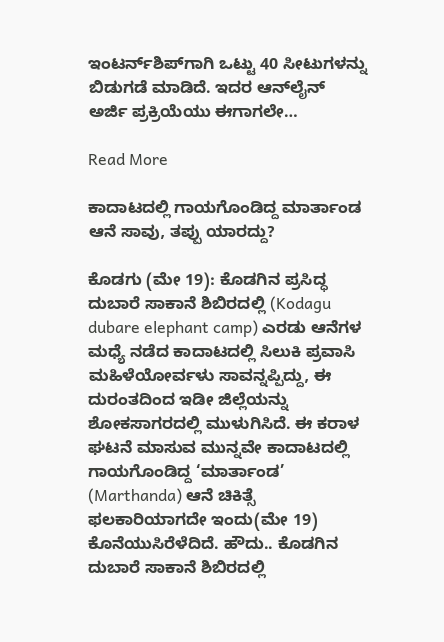ಇಂಟರ್ನ್‌ಶಿಪ್‌ಗಾಗಿ ಒಟ್ಟು 40 ಸೀಟುಗಳನ್ನು ಬಿಡುಗಡೆ ಮಾಡಿದೆ. ಇದರ ಆನ್‌ಲೈನ್ ಅರ್ಜಿ ಪ್ರಕ್ರಿಯೆಯು ಈಗಾಗಲೇ…

Read More

ಕಾದಾಟದಲ್ಲಿ ಗಾಯಗೊಂಡಿದ್ದ ಮಾರ್ತಾಂಡ ಆನೆ ಸಾವು, ತಪ್ಪು ಯಾರದ್ದು?

ಕೊಡಗು (ಮೇ 19): ಕೊಡಗಿನ ಪ್ರಸಿದ್ಧ ದುಬಾರೆ ಸಾಕಾನೆ ಶಿಬಿರದಲ್ಲಿ (Kodagu dubare elephant camp) ಎರಡು ಆನೆಗಳ ಮಧ್ಯೆ ನಡೆದ ಕಾದಾಟದಲ್ಲಿ ಸಿಲುಕಿ ಪ್ರವಾಸಿ ಮಹಿಳೆಯೋರ್ವಳು ಸಾವನ್ನಪ್ಪಿದ್ದು, ಈ ದುರಂತದಿಂದ ಇಡೀ ಜಿಲ್ಲೆಯನ್ನು ಶೋಕಸಾಗರದಲ್ಲಿ ಮುಳುಗಿಸಿದೆ. ಈ ಕರಾಳ ಘಟನೆ ಮಾಸುವ ಮುನ್ನವೇ ಕಾದಾಟದಲ್ಲಿ ಗಾಯಗೊಂಡಿದ್ದ ‘ಮಾರ್ತಾಂಡ’ (Marthanda) ಆನೆ ಚಿಕಿತ್ಸೆ ಫಲಕಾರಿಯಾಗದೇ ಇಂದು(ಮೇ 19) ಕೊನೆಯುಸಿರೆಳೆದಿದೆ. ಹೌದು.. ಕೊಡಗಿನ ದುಬಾರೆ ಸಾಕಾನೆ ಶಿಬಿರದಲ್ಲಿ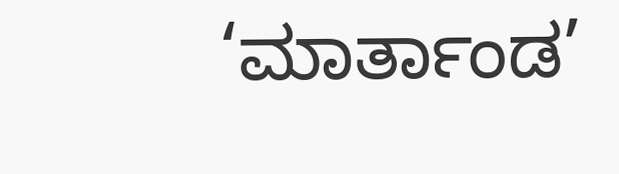‘ಮಾರ್ತಾಂಡ’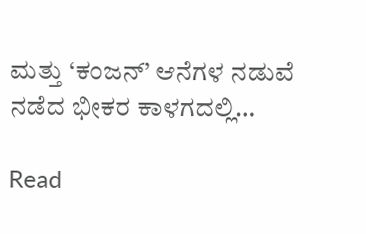ಮತ್ತು ‘ಕಂಜನ್’ ಆನೆಗಳ ನಡುವೆ ನಡೆದ ಭೀಕರ ಕಾಳಗದಲ್ಲಿ…

Read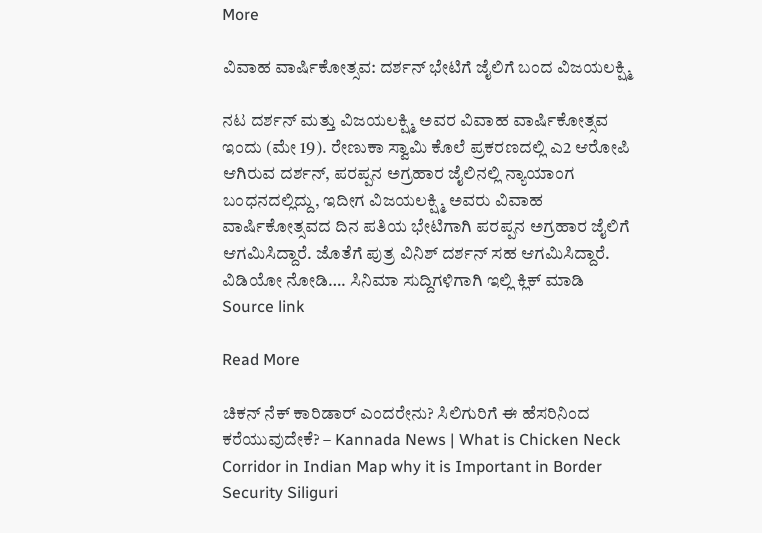More

ವಿವಾಹ ವಾರ್ಷಿಕೋತ್ಸವ: ದರ್ಶನ್ ಭೇಟಿಗೆ ಜೈಲಿಗೆ ಬಂದ ವಿಜಯಲಕ್ಷ್ಮಿ

ನಟ ದರ್ಶನ್ ಮತ್ತು ವಿಜಯಲಕ್ಷ್ಮಿ ಅವರ ವಿವಾಹ ವಾರ್ಷಿಕೋತ್ಸವ ಇಂದು (ಮೇ 19). ರೇಣುಕಾ ಸ್ವಾಮಿ ಕೊಲೆ ಪ್ರಕರಣದಲ್ಲಿ ಎ2 ಆರೋಪಿ ಆಗಿರುವ ದರ್ಶನ್, ಪರಪ್ಪನ ಅಗ್ರಹಾರ ಜೈಲಿನಲ್ಲಿ ನ್ಯಾಯಾಂಗ ಬಂಧನದಲ್ಲಿದ್ದು, ಇದೀಗ ವಿಜಯಲಕ್ಷ್ಮಿ ಅವರು ವಿವಾಹ ವಾರ್ಷಿಕೋತ್ಸವದ ದಿನ ಪತಿಯ ಭೇಟಿಗಾಗಿ ಪರಪ್ಪನ ಅಗ್ರಹಾರ ಜೈಲಿಗೆ ಆಗಮಿಸಿದ್ದಾರೆ. ಜೊತೆಗೆ ಪುತ್ರ ವಿನಿಶ್ ದರ್ಶನ್ ಸಹ ಆಗಮಿಸಿದ್ದಾರೆ. ವಿಡಿಯೋ ನೋಡಿ…. ಸಿನಿಮಾ ಸುದ್ದಿಗಳಿಗಾಗಿ ಇಲ್ಲಿ ಕ್ಲಿಕ್ ಮಾಡಿ   Source link

Read More

ಚಿಕನ್ ನೆಕ್ ಕಾರಿಡಾರ್ ಎಂದರೇನು? ಸಿಲಿಗುರಿಗೆ ಈ ಹೆಸರಿನಿಂದ ಕರೆಯುವುದೇಕೆ? – Kannada News | What is Chicken Neck Corridor in Indian Map why it is Important in Border Security Siliguri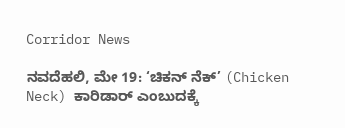Corridor News

ನವದೆಹಲಿ, ಮೇ 19: ‘ಚಿಕನ್ ನೆಕ್’ (Chicken Neck) ಕಾರಿಡಾರ್ ಎಂಬುದಕ್ಕೆ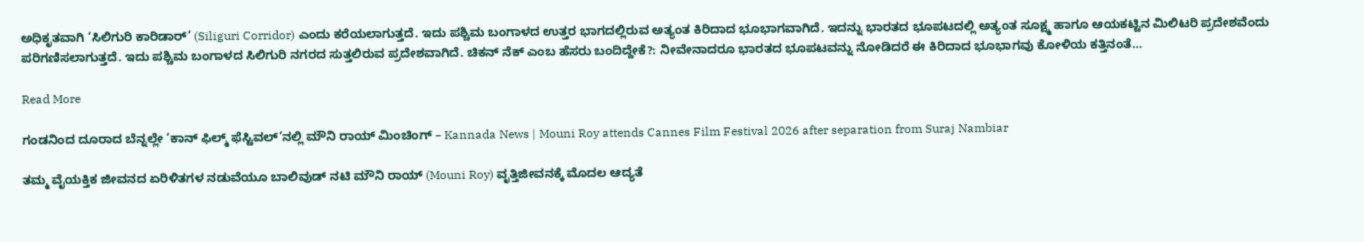ಅಧಿಕೃತವಾಗಿ ‘ಸಿಲಿಗುರಿ ಕಾರಿಡಾರ್’ (Siliguri Corridor) ಎಂದು ಕರೆಯಲಾಗುತ್ತದೆ. ಇದು ಪಶ್ಚಿಮ ಬಂಗಾಳದ ಉತ್ತರ ಭಾಗದಲ್ಲಿರುವ ಅತ್ಯಂತ ಕಿರಿದಾದ ಭೂಭಾಗವಾಗಿದೆ. ಇದನ್ನು ಭಾರತದ ಭೂಪಟದಲ್ಲಿ ಅತ್ಯಂತ ಸೂಕ್ಷ್ಮ ಹಾಗೂ ಆಯಕಟ್ಟಿನ ಮಿಲಿಟರಿ ಪ್ರದೇಶವೆಂದು ಪರಿಗಣಿಸಲಾಗುತ್ತದೆ. ಇದು ಪಶ್ಚಿಮ ಬಂಗಾಳದ ಸಿಲಿಗುರಿ ನಗರದ ಸುತ್ತಲಿರುವ ಪ್ರದೇಶವಾಗಿದೆ. ಚಿಕನ್ ನೆಕ್ ಎಂಬ ಹೆಸರು ಬಂದಿದ್ದೇಕೆ?: ನೀವೇನಾದರೂ ಭಾರತದ ಭೂಪಟವನ್ನು ನೋಡಿದರೆ ಈ ಕಿರಿದಾದ ಭೂಭಾಗವು ಕೋಳಿಯ ಕತ್ತಿನಂತೆ…

Read More

ಗಂಡನಿಂದ ದೂರಾದ ಬೆನ್ನಲ್ಲೇ ‘ಕಾನ್ ಫಿಲ್ಮ್ ಫೆಸ್ಟಿವಲ್’ನಲ್ಲಿ ಮೌನಿ ರಾಯ್ ಮಿಂಚಿಂಗ್ – Kannada News | Mouni Roy attends Cannes Film Festival 2026 after separation from Suraj Nambiar

ತಮ್ಮ ವೈಯಕ್ತಿಕ ಜೀವನದ ಏರಿಳಿತಗಳ ನಡುವೆಯೂ ಬಾಲಿವುಡ್ ನಟಿ ಮೌನಿ ರಾಯ್ (Mouni Roy) ವೃತ್ತಿಜೀವನಕ್ಕೆ ಮೊದಲ ಆದ್ಯತೆ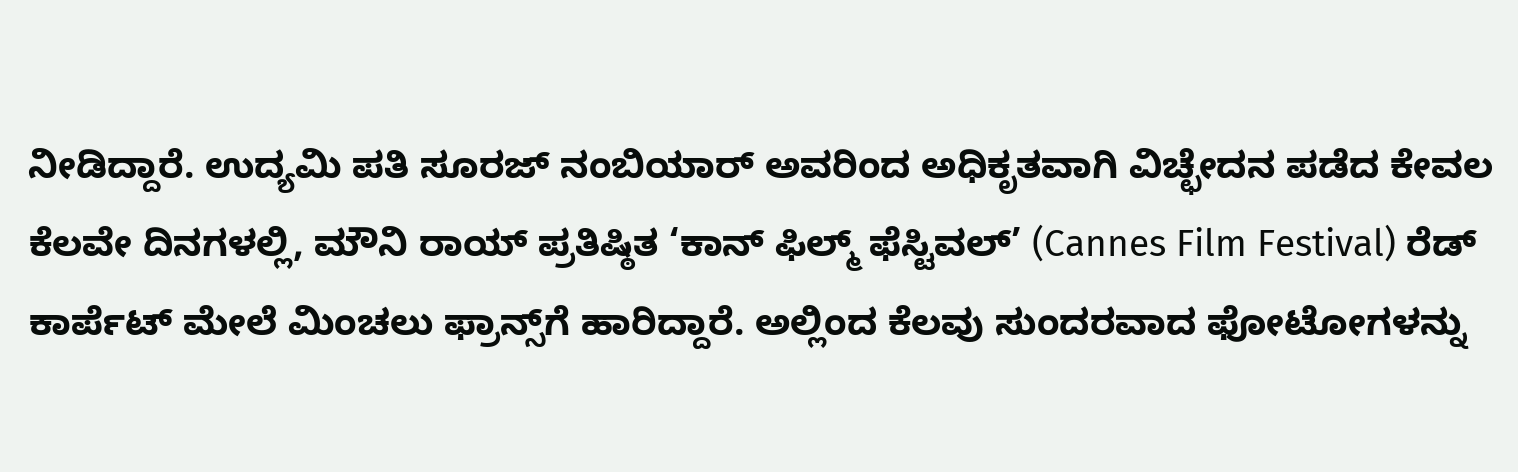ನೀಡಿದ್ದಾರೆ. ಉದ್ಯಮಿ ಪತಿ ಸೂರಜ್ ನಂಬಿಯಾರ್ ಅವರಿಂದ ಅಧಿಕೃತವಾಗಿ ವಿಚ್ಛೇದನ ಪಡೆದ ಕೇವಲ ಕೆಲವೇ ದಿನಗಳಲ್ಲಿ, ಮೌನಿ ರಾಯ್ ಪ್ರತಿಷ್ಠಿತ ‘ಕಾನ್ ಫಿಲ್ಮ್ ಫೆಸ್ಟಿವಲ್’ (Cannes Film Festival) ರೆಡ್ ಕಾರ್ಪೆಟ್ ಮೇಲೆ ಮಿಂಚಲು ಫ್ರಾನ್ಸ್‌ಗೆ ಹಾರಿದ್ದಾರೆ. ಅಲ್ಲಿಂದ ಕೆಲವು ಸುಂದರವಾದ ಫೋಟೋಗಳನ್ನು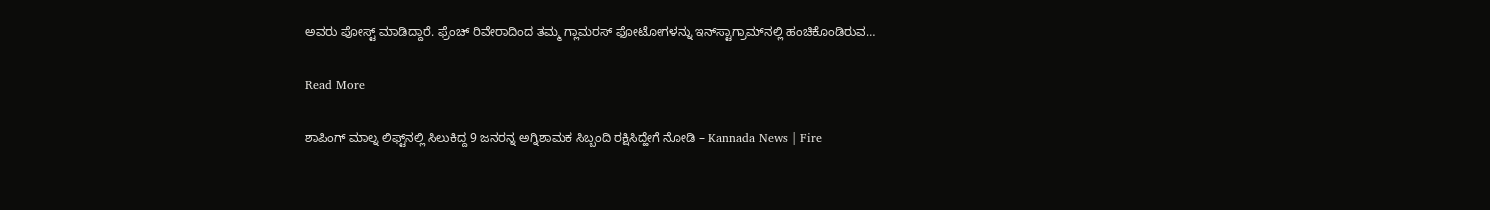ಅವರು ಪೋಸ್ಟ್ ಮಾಡಿದ್ದಾರೆ. ಫ್ರೆಂಚ್ ರಿವೇರಾದಿಂದ ತಮ್ಮ ಗ್ಲಾಮರಸ್ ಫೋಟೋಗಳನ್ನು ಇನ್‌ಸ್ಟಾಗ್ರಾಮ್‌ನಲ್ಲಿ ಹಂಚಿಕೊಂಡಿರುವ…

Read More

ಶಾಪಿಂಗ್ ಮಾಲ್ನ ಲಿಫ್ಟ್‌ನಲ್ಲಿ ಸಿಲುಕಿದ್ದ 9 ಜನರನ್ನ ಅಗ್ನಿಶಾಮಕ ಸಿಬ್ಬಂದಿ ರಕ್ಷಿಸಿದ್ಹೇಗೆ ನೋಡಿ – Kannada News | Fire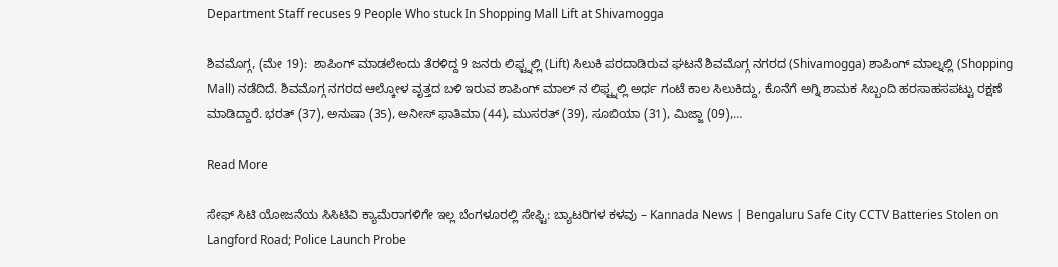Department Staff recuses 9 People Who stuck In Shopping Mall Lift at Shivamogga

ಶಿವಮೊಗ್ಗ, (ಮೇ 19):  ಶಾಪಿಂಗ್ ಮಾಡಲೇಂದು ತೆರಳಿದ್ದ 9 ಜನರು ಲಿಫ್ಟ್ನಲ್ಲಿ (Lift) ಸಿಲುಕಿ ಪರದಾಡಿರುವ ಘಟನೆ ಶಿವಮೊಗ್ಗ ನಗರದ (Shivamogga) ಶಾಪಿಂಗ್ ಮಾಲ್ನಲ್ಲಿ (Shopping Mall) ನಡೆದಿದೆ. ಶಿವಮೊಗ್ಗ ನಗರದ ಆಲ್ಕೋಳ ವೃತ್ತದ ಬಳಿ ಇರುವ ಶಾಪಿಂಗ್ ಮಾಲ್ ನ ಲಿಫ್ಟ್ನಲ್ಲಿ ಅರ್ಧ ಗಂಟೆ ಕಾಲ ಸಿಲುಕಿದ್ದು, ಕೊನೆಗೆ ಅಗ್ನಿ ಶಾಮಕ ಸಿಬ್ಬಂದಿ ಹರಸಾಹಸಪಟ್ಟು ರಕ್ಷಣೆ ಮಾಡಿದ್ದಾರೆ. ಭರತ್ (37), ಅನುಷಾ (35), ಅನೀಸ್ ಫಾತಿಮಾ (44), ಮುಸರತ್ (39), ಸೂಬಿಯಾ (31), ಮಿಜ್ಜಾ (09),…

Read More

ಸೇಫ್ ಸಿಟಿ ಯೋಜನೆಯ ಸಿಸಿಟಿವಿ ಕ್ಯಾಮೆರಾಗಳಿಗೇ ಇಲ್ಲ ಬೆಂಗಳೂರಲ್ಲಿ ಸೇಫ್ಟಿ: ಬ್ಯಾಟರಿಗಳ ಕಳವು – Kannada News | Bengaluru Safe City CCTV Batteries Stolen on Langford Road; Police Launch Probe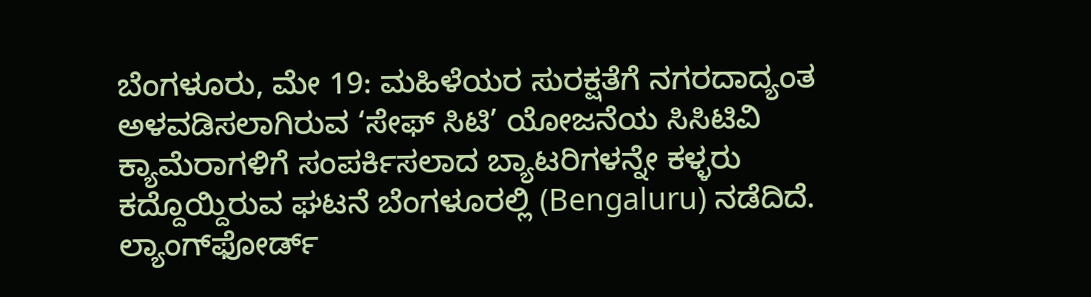ಬೆಂಗಳೂರು, ಮೇ 19: ಮಹಿಳೆಯರ ಸುರಕ್ಷತೆಗೆ ನಗರದಾದ್ಯಂತ ಅಳವಡಿಸಲಾಗಿರುವ ‘ಸೇಫ್ ಸಿಟಿ’ ಯೋಜನೆಯ ಸಿಸಿಟಿವಿ ಕ್ಯಾಮೆರಾಗಳಿಗೆ ಸಂಪರ್ಕಿಸಲಾದ ಬ್ಯಾಟರಿಗಳನ್ನೇ ಕಳ್ಳರು ಕದ್ದೊಯ್ದಿರುವ ಘಟನೆ ಬೆಂಗಳೂರಲ್ಲಿ (Bengaluru) ನಡೆದಿದೆ. ಲ್ಯಾಂಗ್‌ಫೋರ್ಡ್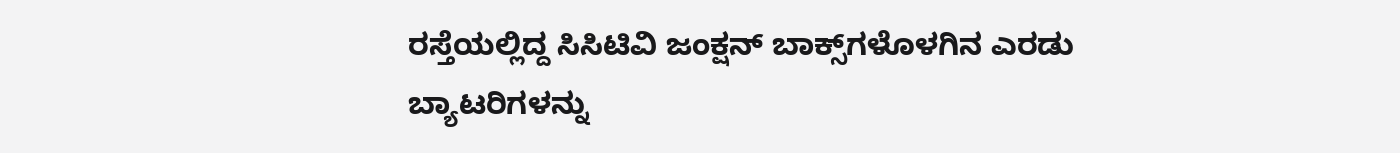ರಸ್ತೆಯಲ್ಲಿದ್ದ ಸಿಸಿಟಿವಿ ಜಂಕ್ಷನ್ ಬಾಕ್ಸ್‌ಗಳೊಳಗಿನ ಎರಡು ಬ್ಯಾಟರಿಗಳನ್ನು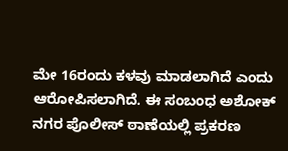ಮೇ 16ರಂದು ಕಳವು ಮಾಡಲಾಗಿದೆ ಎಂದು ಆರೋಪಿಸಲಾಗಿದೆ. ಈ ಸಂಬಂಧ ಅಶೋಕ್ ನಗರ ಪೊಲೀಸ್ ಠಾಣೆಯಲ್ಲಿ ಪ್ರಕರಣ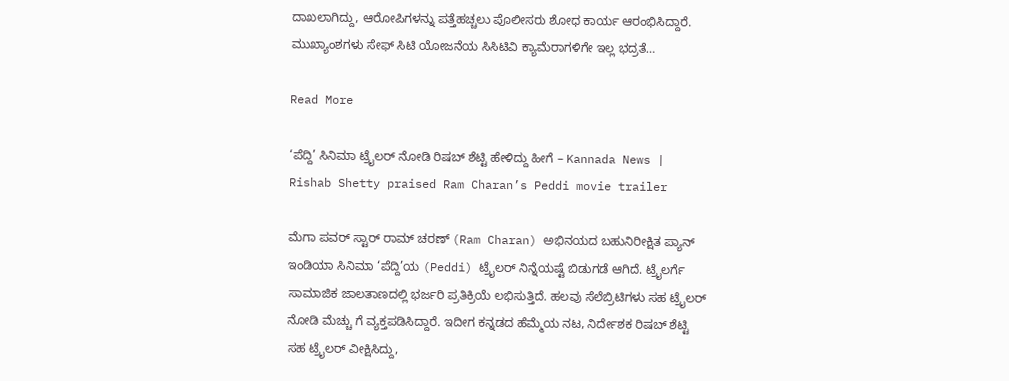ದಾಖಲಾಗಿದ್ದು, ಆರೋಪಿಗಳನ್ನು ಪತ್ತೆಹಚ್ಚಲು ಪೊಲೀಸರು ಶೋಧ ಕಾರ್ಯ ಆರಂಭಿಸಿದ್ದಾರೆ. ಮುಖ್ಯಾಂಶಗಳು ಸೇಫ್ ಸಿಟಿ ಯೋಜನೆಯ ಸಿಸಿಟಿವಿ ಕ್ಯಾಮೆರಾಗಳಿಗೇ ಇಲ್ಲ ಭದ್ರತೆ…

Read More

‘ಪೆದ್ದಿ’ ಸಿನಿಮಾ ಟ್ರೈಲರ್ ನೋಡಿ ರಿಷಬ್ ಶೆಟ್ಟಿ ಹೇಳಿದ್ದು ಹೀಗೆ – Kannada News | Rishab Shetty praised Ram Charan’s Peddi movie trailer

ಮೆಗಾ ಪವರ್ ಸ್ಟಾರ್ ರಾಮ್ ಚರಣ್ (Ram Charan) ಅಭಿನಯದ ಬಹುನಿರೀಕ್ಷಿತ ಪ್ಯಾನ್ ಇಂಡಿಯಾ ಸಿನಿಮಾ ‘ಪೆದ್ದಿ’ಯ (Peddi) ಟ್ರೈಲರ್ ನಿನ್ನೆಯಷ್ಟೆ ಬಿಡುಗಡೆ ಆಗಿದೆ. ಟ್ರೈಲರ್ಗೆ ಸಾಮಾಜಿಕ ಜಾಲತಾಣದಲ್ಲಿ ಭರ್ಜರಿ ಪ್ರತಿಕ್ರಿಯೆ ಲಭಿಸುತ್ತಿದೆ. ಹಲವು ಸೆಲೆಬ್ರಿಟಿಗಳು ಸಹ ಟ್ರೈಲರ್ ನೋಡಿ ಮೆಚ್ಚು ಗೆ ವ್ಯಕ್ತಪಡಿಸಿದ್ದಾರೆ. ಇದೀಗ ಕನ್ನಡದ ಹೆಮ್ಮೆಯ ನಟ, ನಿರ್ದೇಶಕ ರಿಷಬ್ ಶೆಟ್ಟಿ ಸಹ ಟ್ರೈಲರ್ ವೀಕ್ಷಿಸಿದ್ದು,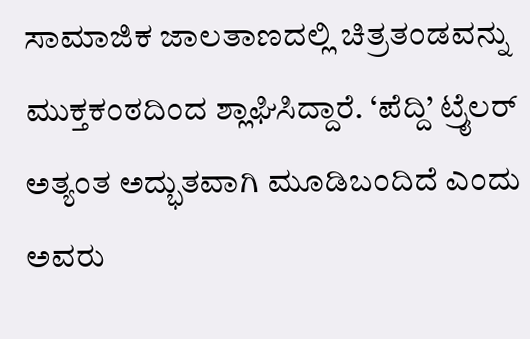ಸಾಮಾಜಿಕ ಜಾಲತಾಣದಲ್ಲಿ ಚಿತ್ರತಂಡವನ್ನು ಮುಕ್ತಕಂಠದಿಂದ ಶ್ಲಾಘಿಸಿದ್ದಾರೆ. ‘ಪೆದ್ದಿ’ ಟ್ರೈಲರ್ ಅತ್ಯಂತ ಅದ್ಭುತವಾಗಿ ಮೂಡಿಬಂದಿದೆ ಎಂದು ಅವರು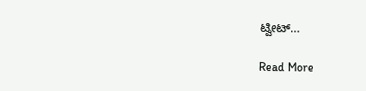ಟ್ವೀಟ್…

Read More